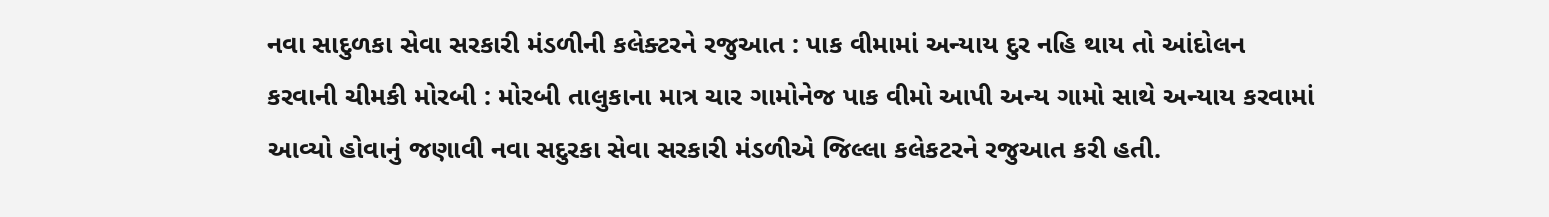નવા સાદુળકા સેવા સરકારી મંડળીની કલેક્ટરને રજુઆત : પાક વીમામાં અન્યાય દુર નહિ થાય તો આંદોલન કરવાની ચીમકી મોરબી : મોરબી તાલુકાના માત્ર ચાર ગામોનેજ પાક વીમો આપી અન્ય ગામો સાથે અન્યાય કરવામાં આવ્યો હોવાનું જણાવી નવા સદુરકા સેવા સરકારી મંડળીએ જિલ્લા કલેકટરને રજુઆત કરી હતી.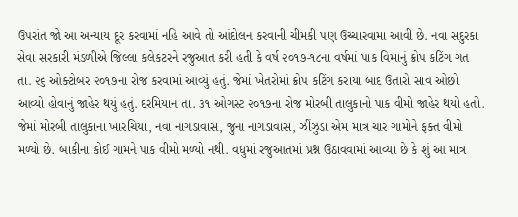ઉપરાંત જો આ અન્યાય દૂર કરવામાં નહિ આવે તો આંદોલન કરવાની ચીમકી પણ ઉચ્ચારવામા આવી છે. નવા સદુરકા સેવા સરકારી મંડળીએ જિલ્લા કલેકટરને રજુઆત કરી હતી કે વર્ષ ૨૦૧૭-૧૮ના વર્ષમાં પાક વિમાનું ક્રોપ કટિંગ ગત તા. ૨૬ ઓક્ટોબર ૨૦૧૭ના રોજ કરવામાં આવ્યું હતું. જેમાં ખેતરોમાં ક્રોપ કટિંગ કરાયા બાદ ઉતારો સાવ ઓછો આવ્યો હોવાનું જાહેર થયું હતું. દરમિયાન તા. ૩૧ ઓગસ્ટ ૨૦૧૭ના રોજ મોરબી તાલુકાનો પાક વીમો જાહેર થયો હતો. જેમાં મોરબી તાલુકાના ખારચિયા, નવા નાગડાવાસ, જુના નાગડાવાસ, ઝીંઝુડા એમ માત્ર ચાર ગામોને ફક્ત વીમો મળ્યો છે. બાકીના કોઈ ગામને પાક વીમો મળ્યો નથી. વધુમાં રજુઆતમાં પ્રશ્ન ઉઠાવવામાં આવ્યા છે કે શું આ માત્ર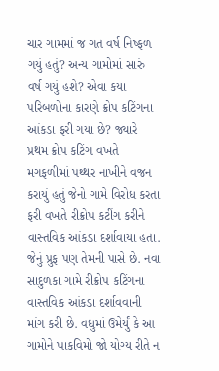ચાર ગામમાં જ ગત વર્ષ નિષ્ફળ ગયું હતું? અન્ય ગામોમાં સારું વર્ષ ગયું હશે? એવા કયા પરિબળોના કારણે ક્રોપ કટિંગના આંકડા ફરી ગયા છે? જ્યારે પ્રથમ ક્રોપ કટિંગ વખતે મગફળીમાં પથ્થર નાખીને વજન કરાયું હતું જેનો ગામે વિરોધ કરતા ફરી વખતે રીક્રોપ કટીંગ કરીને વાસ્તવિક આંકડા દર્શાવાયા હતા. જેનું પ્રુફ પણ તેમની પાસે છે. નવા સાદુળકા ગામે રીક્રોપ કટિંગના વાસ્તવિક આંકડા દર્શાવવાની માંગ કરી છે. વધુમાં ઉમેર્યું કે આ ગામોને પાકવિમો જો યોગ્ય રીતે ન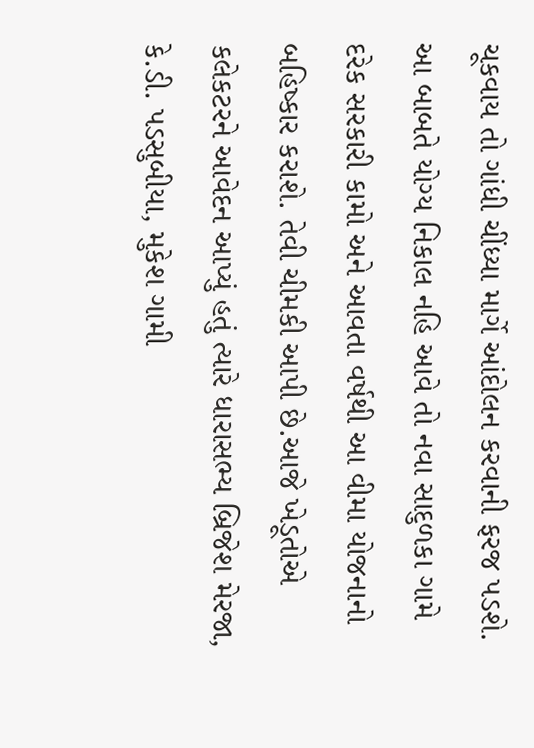ચૂકવાય તો ગાંધી ચીંધ્યા માર્ગે આંદોલન કરવાની ફરજ પડશે. આ બાબતે યોગ્ય નિકાલ નહિ આવે તો નવા સાદુળકા ગામે દરેક સરકારી કામો અને આવતા વર્ષથી આ વીમા યોજનાનો બહિષ્કાર કરાશે. તેવી ચીમકી આપી છે.આજે ખેડૂતોએ કલેકટરને આવેદન આપ્યું હતું ત્યારે ધારાસભ્ય બ્રિજેશ મેરજા, કે.ડી. પડસુબીયા, મુકેશ ગામી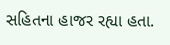સહિતના હાજર રહ્યા હતા.